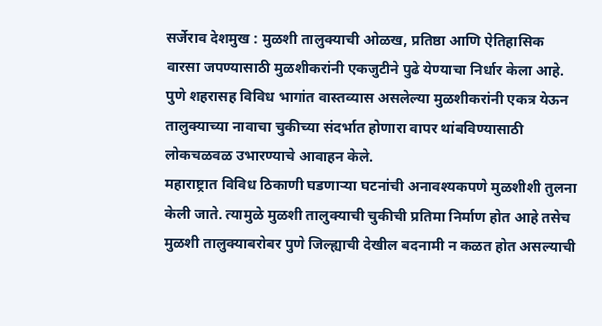सर्जेराव देशमुख : मुळशी तालुक्याची ओळख, प्रतिष्ठा आणि ऐतिहासिक वारसा जपण्यासाठी मुळशीकरांनी एकजुटीने पुढे येण्याचा निर्धार केला आहे. पुणे शहरासह विविध भागांत वास्तव्यास असलेल्या मुळशीकरांनी एकत्र येऊन तालुक्याच्या नावाचा चुकीच्या संदर्भात होणारा वापर थांबविण्यासाठी लोकचळवळ उभारण्याचे आवाहन केले.
महाराष्ट्रात विविध ठिकाणी घडणाऱ्या घटनांची अनावश्यकपणे मुळशीशी तुलना केली जाते. त्यामुळे मुळशी तालुक्याची चुकीची प्रतिमा निर्माण होत आहे तसेच मुळशी तालुक्याबरोबर पुणे जिल्ह्याची देखील बदनामी न कळत होत असल्याची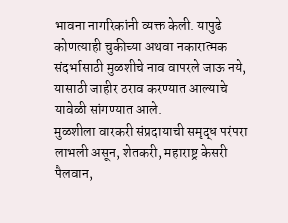भावना नागरिकांनी व्यक्त केली. यापुढे कोणत्याही चुकीच्या अथवा नकारात्मक संदर्भासाठी मुळशीचे नाव वापरले जाऊ नये, यासाठी जाहीर ठराव करण्यात आल्याचे यावेळी सांगण्यात आले.
मुळशीला वारकरी संप्रदायाची समृद्ध परंपरा लाभली असून, शेतकरी, महाराष्ट्र केसरी पैलवान,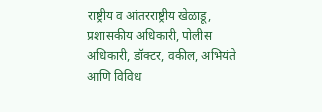राष्ट्रीय व आंतरराष्ट्रीय खेळाडू, प्रशासकीय अधिकारी, पोलीस अधिकारी, डॉक्टर, वकील, अभियंते आणि विविध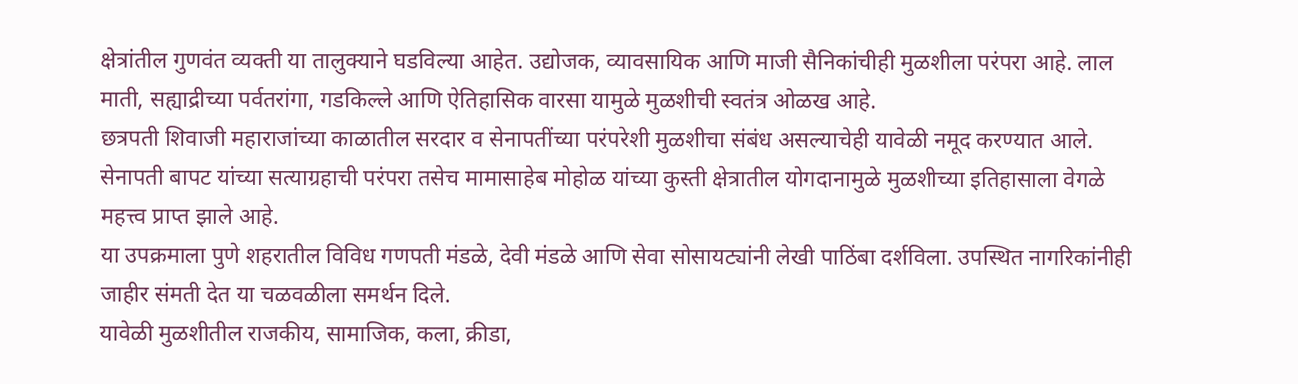क्षेत्रांतील गुणवंत व्यक्ती या तालुक्याने घडविल्या आहेत. उद्योजक, व्यावसायिक आणि माजी सैनिकांचीही मुळशीला परंपरा आहे. लाल माती, सह्याद्रीच्या पर्वतरांगा, गडकिल्ले आणि ऐतिहासिक वारसा यामुळे मुळशीची स्वतंत्र ओळख आहे.
छत्रपती शिवाजी महाराजांच्या काळातील सरदार व सेनापतींच्या परंपरेशी मुळशीचा संबंध असल्याचेही यावेळी नमूद करण्यात आले. सेनापती बापट यांच्या सत्याग्रहाची परंपरा तसेच मामासाहेब मोहोळ यांच्या कुस्ती क्षेत्रातील योगदानामुळे मुळशीच्या इतिहासाला वेगळे महत्त्व प्राप्त झाले आहे.
या उपक्रमाला पुणे शहरातील विविध गणपती मंडळे, देवी मंडळे आणि सेवा सोसायट्यांनी लेखी पाठिंबा दर्शविला. उपस्थित नागरिकांनीही जाहीर संमती देत या चळवळीला समर्थन दिले.
यावेळी मुळशीतील राजकीय, सामाजिक, कला, क्रीडा,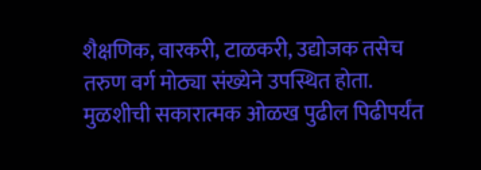शैक्षणिक, वारकरी, टाळकरी, उद्योजक तसेच तरुण वर्ग मोठ्या संख्येने उपस्थित होता. मुळशीची सकारात्मक ओळख पुढील पिढीपर्यंत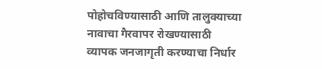पोहोचविण्यासाठी आणि तालुक्याच्या नावाचा गैरवापर रोखण्यासाठी व्यापक जनजागृती करण्याचा निर्धार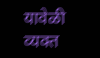यावेळी व्यक्त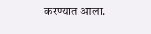करण्यात आला.